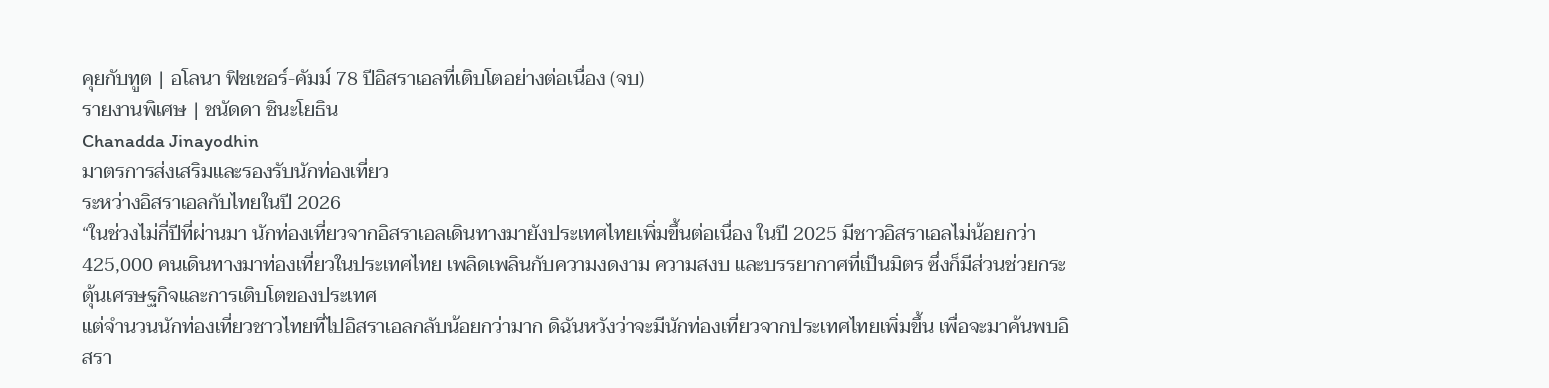คุยกับทูต | อโลนา ฟิชเชอร์-คัมม์ 78 ปีอิสราเอลที่เติบโตอย่างต่อเนื่อง (จบ)
รายงานพิเศษ | ชนัดดา ชินะโยธิน
Chanadda Jinayodhin
มาตรการส่งเสริมและรองรับนักท่องเที่ยว
ระหว่างอิสราเอลกับไทยในปี 2026
“ในช่วงไม่กี่ปีที่ผ่านมา นักท่องเที่ยวจากอิสราเอลเดินทางมายังประเทศไทยเพิ่มขึ้นต่อเนื่อง ในปี 2025 มีชาวอิสราเอลไม่น้อยกว่า 425,000 คนเดินทางมาท่องเที่ยวในประเทศไทย เพลิดเพลินกับความงดงาม ความสงบ และบรรยากาศที่เป็นมิตร ซึ่งก็มีส่วนช่วยกระตุ้นเศรษฐกิจและการเติบโตของประเทศ
แต่จำนวนนักท่องเที่ยวชาวไทยที่ไปอิสราเอลกลับน้อยกว่ามาก ดิฉันหวังว่าจะมีนักท่องเที่ยวจากประเทศไทยเพิ่มขึ้น เพื่อจะมาค้นพบอิสรา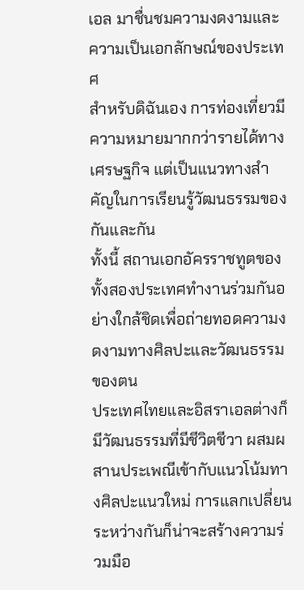เอล มาชื่นชมความงดงามและความเป็นเอกลักษณ์ของประเทศ
สำหรับดิฉันเอง การท่องเที่ยวมีความหมายมากกว่ารายได้ทางเศรษฐกิจ แต่เป็นแนวทางสำคัญในการเรียนรู้วัฒนธรรมของกันและกัน
ทั้งนี้ สถานเอกอัครราชทูตของทั้งสองประเทศทำงานร่วมกันอย่างใกล้ชิดเพื่อถ่ายทอดความงดงามทางศิลปะและวัฒนธรรมของตน
ประเทศไทยและอิสราเอลต่างก็มีวัฒนธรรมที่มีชีวิตชีวา ผสมผสานประเพณีเข้ากับแนวโน้มทางศิลปะแนวใหม่ การแลกเปลี่ยนระหว่างกันก็น่าจะสร้างความร่วมมือ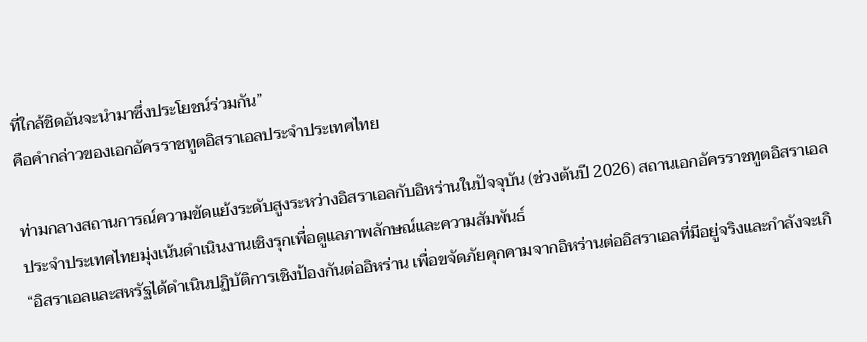ที่ใกล้ชิดอันจะนำมาซึ่งประโยชน์ร่วมกัน”
คือคำกล่าวของเอกอัครราชทูตอิสราเอลประจำประเทศไทย

ท่ามกลางสถานการณ์ความขัดแย้งระดับสูงระหว่างอิสราเอลกับอิหร่านในปัจจุบัน (ช่วงต้นปี 2026) สถานเอกอัครราชทูตอิสราเอลประจำประเทศไทยมุ่งเน้นดำเนินงานเชิงรุกเพื่อดูแลภาพลักษณ์และความสัมพันธ์
“อิสราเอลและสหรัฐได้ดำเนินปฏิบัติการเชิงป้องกันต่ออิหร่าน เพื่อขจัดภัยคุกคามจากอิหร่านต่ออิสราเอลที่มีอยู่จริงและกำลังจะเกิ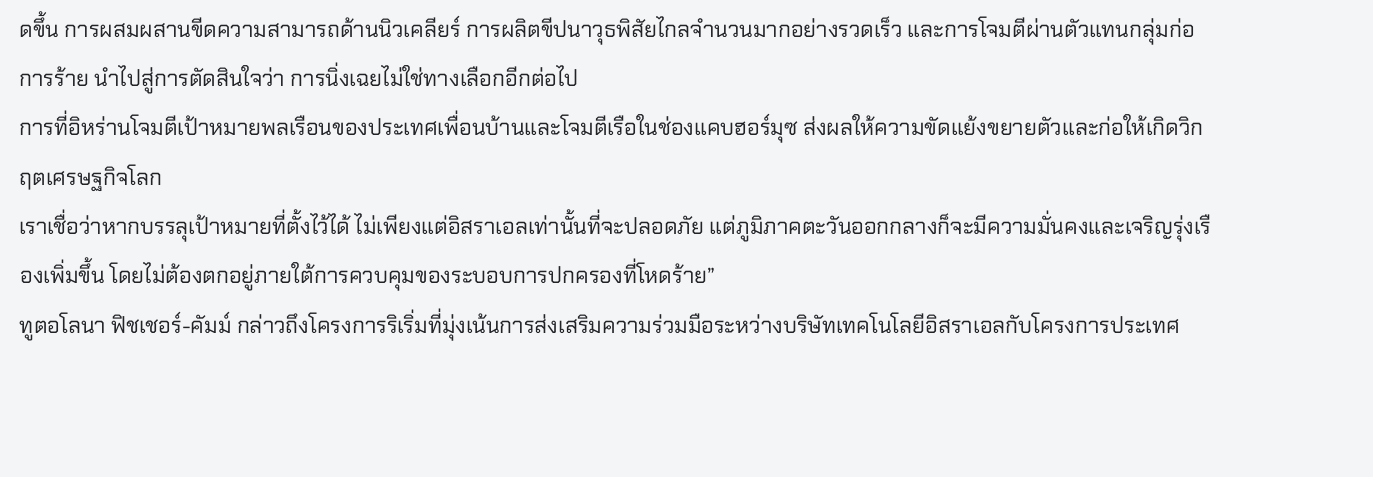ดขึ้น การผสมผสานขีดความสามารถด้านนิวเคลียร์ การผลิตขีปนาวุธพิสัยไกลจำนวนมากอย่างรวดเร็ว และการโจมตีผ่านตัวแทนกลุ่มก่อการร้าย นำไปสู่การตัดสินใจว่า การนิ่งเฉยไม่ใช่ทางเลือกอีกต่อไป
การที่อิหร่านโจมตีเป้าหมายพลเรือนของประเทศเพื่อนบ้านและโจมตีเรือในช่องแคบฮอร์มุซ ส่งผลให้ความขัดแย้งขยายตัวและก่อให้เกิดวิกฤตเศรษฐกิจโลก
เราเชื่อว่าหากบรรลุเป้าหมายที่ตั้งไว้ได้ ไม่เพียงแต่อิสราเอลเท่านั้นที่จะปลอดภัย แต่ภูมิภาคตะวันออกกลางก็จะมีความมั่นคงและเจริญรุ่งเรืองเพิ่มขึ้น โดยไม่ต้องตกอยู่ภายใต้การควบคุมของระบอบการปกครองที่โหดร้าย”
ทูตอโลนา ฟิชเชอร์-คัมม์ กล่าวถึงโครงการริเริ่มที่มุ่งเน้นการส่งเสริมความร่วมมือระหว่างบริษัทเทคโนโลยีอิสราเอลกับโครงการประเทศ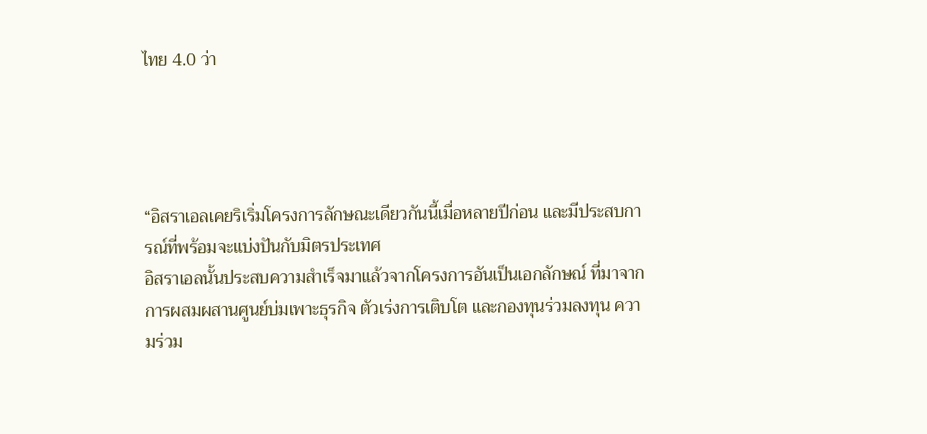ไทย 4.0 ว่า




“อิสราเอลเคยริเริ่มโครงการลักษณะเดียวกันนี้เมื่อหลายปีก่อน และมีประสบการณ์ที่พร้อมจะแบ่งปันกับมิตรประเทศ
อิสราเอลนั้นประสบความสำเร็จมาแล้วจากโครงการอันเป็นเอกลักษณ์ ที่มาจากการผสมผสานศูนย์บ่มเพาะธุรกิจ ตัวเร่งการเติบโต และกองทุนร่วมลงทุน ความร่วม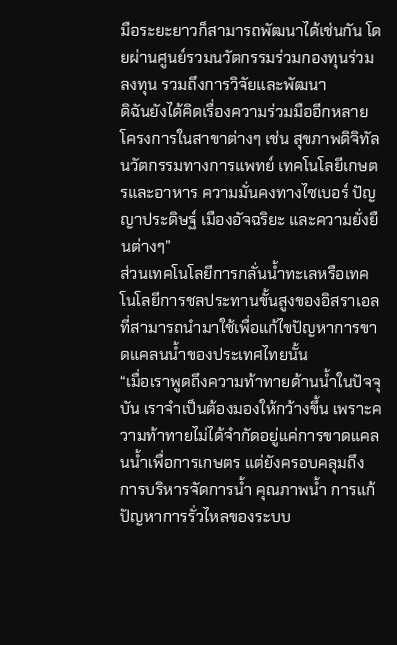มือระยะยาวก็สามารถพัฒนาได้เช่นกัน โดยผ่านศูนย์รวมนวัตกรรมร่วมกองทุนร่วมลงทุน รวมถึงการวิจัยและพัฒนา
ดิฉันยังได้คิดเรื่องความร่วมมืออีกหลายโครงการในสาขาต่างๆ เช่น สุขภาพดิจิทัล นวัตกรรมทางการแพทย์ เทคโนโลยีเกษตรและอาหาร ความมั่นคงทางไซเบอร์ ปัญญาประดิษฐ์ เมืองอัจฉริยะ และความยั่งยืนต่างๆ”
ส่วนเทคโนโลยีการกลั่นน้ำทะเลหรือเทคโนโลยีการชลประทานขั้นสูงของอิสราเอลที่สามารถนำมาใช้เพื่อแก้ไขปัญหาการขาดแคลนน้ำของประเทศไทยนั้น
“เมื่อเราพูดถึงความท้าทายด้านน้ำในปัจจุบัน เราจำเป็นต้องมองให้กว้างขึ้น เพราะความท้าทายไม่ได้จำกัดอยู่แค่การขาดแคลนน้ำเพื่อการเกษตร แต่ยังครอบคลุมถึงการบริหารจัดการน้ำ คุณภาพน้ำ การแก้ปัญหาการรั่วไหลของระบบ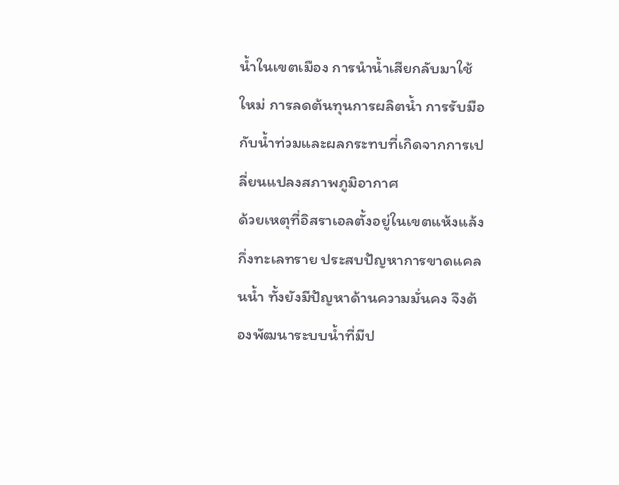น้ำในเขตเมือง การนำน้ำเสียกลับมาใช้ใหม่ การลดต้นทุนการผลิตน้ำ การรับมือกับน้ำท่วมและผลกระทบที่เกิดจากการเปลี่ยนแปลงสภาพภูมิอากาศ
ด้วยเหตุที่อิสราเอลตั้งอยู่ในเขตแห้งแล้งกึ่งทะเลทราย ประสบปัญหาการขาดแคลนน้ำ ทั้งยังมีปัญหาด้านความมั่นคง จึงต้องพัฒนาระบบน้ำที่มีป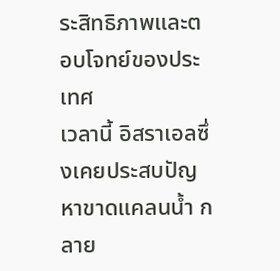ระสิทธิภาพและตอบโจทย์ของประเทศ
เวลานี้ อิสราเอลซึ่งเคยประสบปัญหาขาดแคลนน้ำ กลาย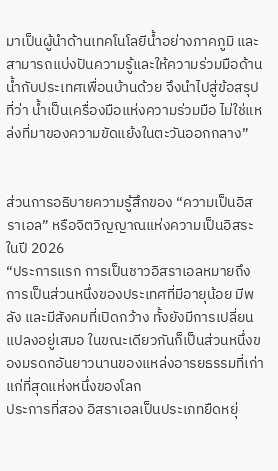มาเป็นผู้นำด้านเทคโนโลยีน้ำอย่างภาคภูมิ และสามารถแบ่งปันความรู้และให้ความร่วมมือด้านน้ำกับประเทศเพื่อนบ้านด้วย จึงนำไปสู่ข้อสรุปที่ว่า น้ำเป็นเครื่องมือแห่งความร่วมมือ ไม่ใช่แหล่งที่มาของความขัดแย้งในตะวันออกกลาง”


ส่วนการอธิบายความรู้สึกของ “ความเป็นอิสราเอล” หรือจิตวิญญาณแห่งความเป็นอิสระในปี 2026
“ประการแรก การเป็นชาวอิสราเอลหมายถึงการเป็นส่วนหนึ่งของประเทศที่มีอายุน้อย มีพลัง และมีสังคมที่เปิดกว้าง ทั้งยังมีการเปลี่ยนแปลงอยู่เสมอ ในขณะเดียวกันก็เป็นส่วนหนึ่งของมรดกอันยาวนานของแหล่งอารยธรรมที่เก่าแก่ที่สุดแห่งหนึ่งของโลก
ประการที่สอง อิสราเอลเป็นประเภทยืดหยุ่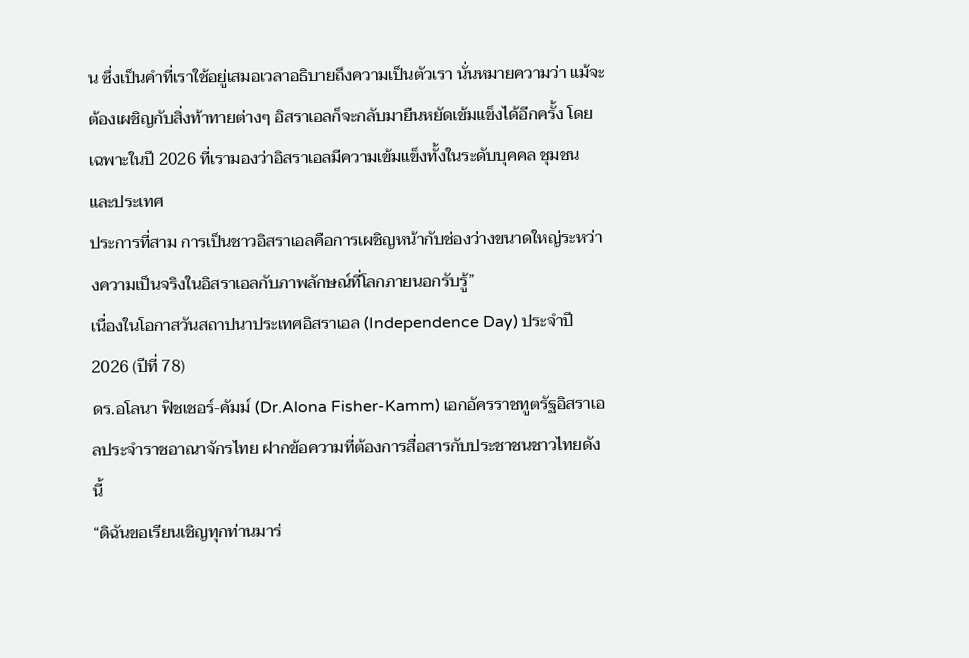น ซึ่งเป็นคำที่เราใช้อยู่เสมอเวลาอธิบายถึงความเป็นตัวเรา นั่นหมายความว่า แม้จะต้องเผชิญกับสิ่งท้าทายต่างๆ อิสราเอลก็จะกลับมายืนหยัดเข้มแข็งได้อีกครั้ง โดยเฉพาะในปี 2026 ที่เรามองว่าอิสราเอลมีความเข้มแข็งทั้งในระดับบุคคล ชุมชน และประเทศ
ประการที่สาม การเป็นชาวอิสราเอลคือการเผชิญหน้ากับช่องว่างขนาดใหญ่ระหว่างความเป็นจริงในอิสราเอลกับภาพลักษณ์ที่โลกภายนอกรับรู้”
เนื่องในโอกาสวันสถาปนาประเทศอิสราเอล (Independence Day) ประจำปี 2026 (ปีที่ 78)
ดร.อโลนา ฟิชเชอร์-คัมม์ (Dr.Alona Fisher-Kamm) เอกอัครราชทูตรัฐอิสราเอลประจำราชอาณาจักรไทย ฝากข้อความที่ต้องการสื่อสารกับประชาชนชาวไทยดังนี้
“ดิฉันขอเรียนเชิญทุกท่านมาร่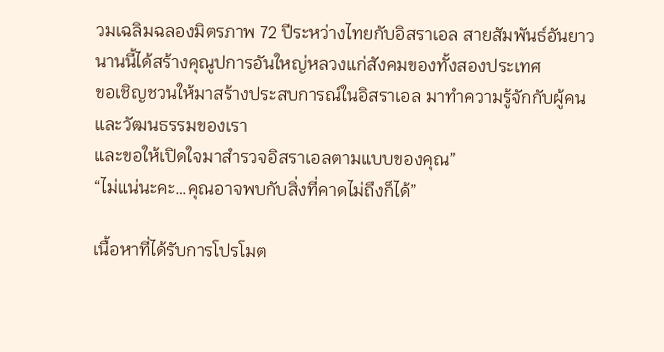วมเฉลิมฉลองมิตรภาพ 72 ปีระหว่างไทยกับอิสราเอล สายสัมพันธ์อันยาวนานนี้ได้สร้างคุณูปการอันใหญ่หลวงแก่สังคมของทั้งสองประเทศ
ขอเชิญชวนให้มาสร้างประสบการณ์ในอิสราเอล มาทำความรู้จักกับผู้คนและวัฒนธรรมของเรา
และขอให้เปิดใจมาสำรวจอิสราเอลตามแบบของคุณ”
“ไม่แน่นะคะ…คุณอาจพบกับสิ่งที่คาดไม่ถึงก็ได้”

เนื้อหาที่ได้รับการโปรโมต